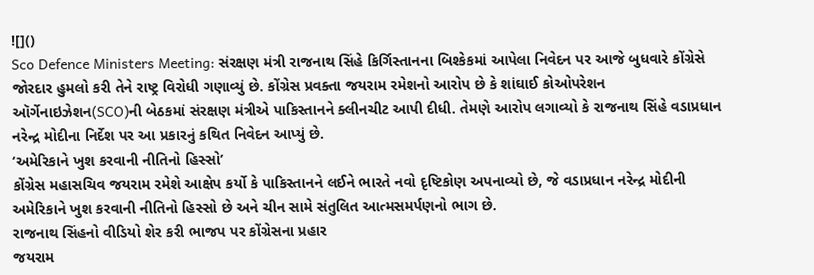![]()
Sco Defence Ministers Meeting: સંરક્ષણ મંત્રી રાજનાથ સિંહે કિર્ગિસ્તાનના બિશ્કેકમાં આપેલા નિવેદન પર આજે બુધવારે કોંગ્રેસે જોરદાર હુમલો કરી તેને રાષ્ટ્ર વિરોધી ગણાવ્યું છે. કોંગ્રેસ પ્રવક્તા જયરામ રમેશનો આરોપ છે કે શાંઘાઈ કોઓપરેશન ઑર્ગેનાઇઝેશન(SCO)ની બેઠકમાં સંરક્ષણ મંત્રીએ પાકિસ્તાનને ક્લીનચીટ આપી દીધી. તેમણે આરોપ લગાવ્યો કે રાજનાથ સિંહે વડાપ્રધાન નરેન્દ્ર મોદીના નિર્દેશ પર આ પ્રકારનું કથિત નિવેદન આપ્યું છે.
‘અમેરિકાને ખુશ કરવાની નીતિનો હિસ્સો’
કોંગ્રેસ મહાસચિવ જયરામ રમેશે આક્ષેપ કર્યો કે પાકિસ્તાનને લઈને ભારતે નવો દૃષ્ટિકોણ અપનાવ્યો છે, જે વડાપ્રધાન નરેન્દ્ર મોદીની અમેરિકાને ખુશ કરવાની નીતિનો હિસ્સો છે અને ચીન સામે સંતુલિત આત્મસમર્પણનો ભાગ છે.
રાજનાથ સિંહનો વીડિયો શેર કરી ભાજપ પર કોંગ્રેસના પ્રહાર
જયરામ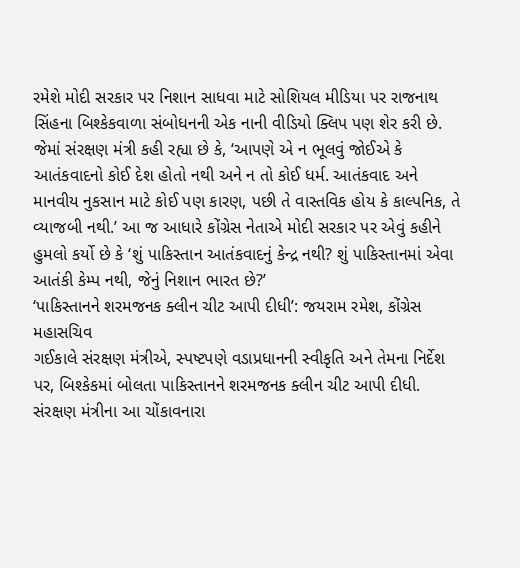રમેશે મોદી સરકાર પર નિશાન સાધવા માટે સોશિયલ મીડિયા પર રાજનાથ સિંહના બિશ્કેકવાળા સંબોધનની એક નાની વીડિયો ક્લિપ પણ શેર કરી છે. જેમાં સંરક્ષણ મંત્રી કહી રહ્યા છે કે, ‘આપણે એ ન ભૂલવું જોઈએ કે આતંકવાદનો કોઈ દેશ હોતો નથી અને ન તો કોઈ ધર્મ. આતંકવાદ અને માનવીય નુકસાન માટે કોઈ પણ કારણ, પછી તે વાસ્તવિક હોય કે કાલ્પનિક, તે વ્યાજબી નથી.’ આ જ આધારે કોંગ્રેસ નેતાએ મોદી સરકાર પર એવું કહીને હુમલો કર્યો છે કે ‘શું પાકિસ્તાન આતંકવાદનું કેન્દ્ર નથી? શું પાકિસ્તાનમાં એવા આતંકી કેમ્પ નથી, જેનું નિશાન ભારત છે?’
‘પાકિસ્તાનને શરમજનક ક્લીન ચીટ આપી દીધી’: જયરામ રમેશ, કોંગ્રેસ મહાસચિવ
ગઈકાલે સંરક્ષણ મંત્રીએ, સ્પષ્ટપણે વડાપ્રધાનની સ્વીકૃતિ અને તેમના નિર્દેશ પર, બિશ્કેકમાં બોલતા પાકિસ્તાનને શરમજનક ક્લીન ચીટ આપી દીધી. સંરક્ષણ મંત્રીના આ ચોંકાવનારા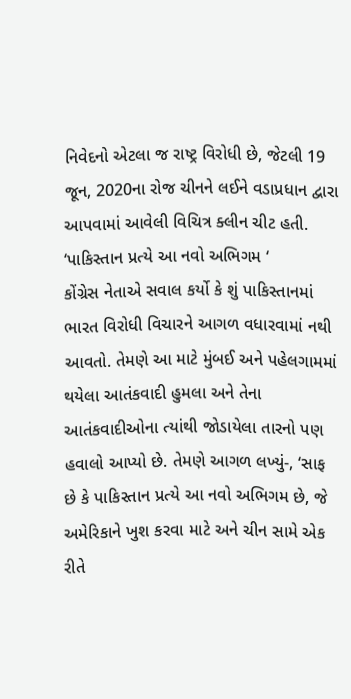નિવેદનો એટલા જ રાષ્ટ્ર વિરોધી છે, જેટલી 19 જૂન, 2020ના રોજ ચીનને લઈને વડાપ્રધાન દ્વારા આપવામાં આવેલી વિચિત્ર ક્લીન ચીટ હતી.
‘પાકિસ્તાન પ્રત્યે આ નવો અભિગમ ‘
કોંગ્રેસ નેતાએ સવાલ કર્યો કે શું પાકિસ્તાનમાં ભારત વિરોધી વિચારને આગળ વધારવામાં નથી આવતો. તેમણે આ માટે મુંબઈ અને પહેલગામમાં થયેલા આતંકવાદી હુમલા અને તેના આતંકવાદીઓના ત્યાંથી જોડાયેલા તારનો પણ હવાલો આપ્યો છે. તેમણે આગળ લખ્યું-, ‘સાફ છે કે પાકિસ્તાન પ્રત્યે આ નવો અભિગમ છે, જે અમેરિકાને ખુશ કરવા માટે અને ચીન સામે એક રીતે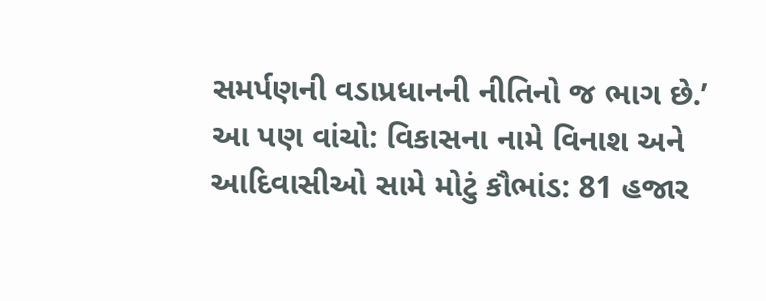સમર્પણની વડાપ્રધાનની નીતિનો જ ભાગ છે.’
આ પણ વાંચો: વિકાસના નામે વિનાશ અને આદિવાસીઓ સામે મોટું કૌભાંડ: 81 હજાર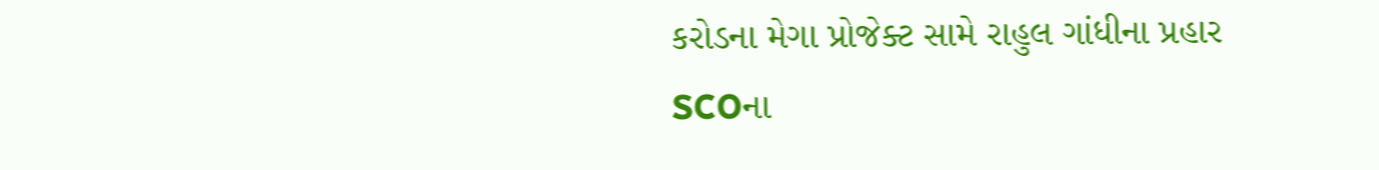કરોડના મેગા પ્રોજેક્ટ સામે રાહુલ ગાંધીના પ્રહાર
SCOના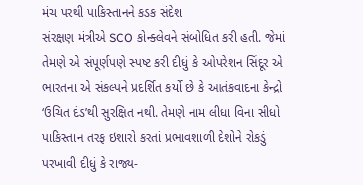મંચ પરથી પાકિસ્તાનને કડક સંદેશ
સંરક્ષણ મંત્રીએ SCO કોન્ક્લેવને સંબોધિત કરી હતી. જેમાં તેમણે એ સંપૂર્ણપણે સ્પષ્ટ કરી દીધું કે ઓપરેશન સિંદૂર એ ભારતના એ સંકલ્પને પ્રદર્શિત કર્યો છે કે આતંકવાદના કેન્દ્રો ‘ઉચિત દંડ’થી સુરક્ષિત નથી. તેમણે નામ લીધા વિના સીધો પાકિસ્તાન તરફ ઇશારો કરતાં પ્રભાવશાળી દેશોને રોકડું પરખાવી દીધું કે રાજ્ય-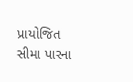પ્રાયોજિત સીમા પારના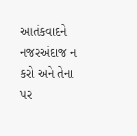આતંકવાદને નજરઅંદાજ ન કરો અને તેના પર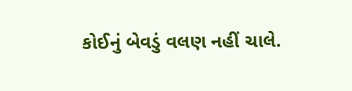કોઈનું બેવડું વલણ નહીં ચાલે.